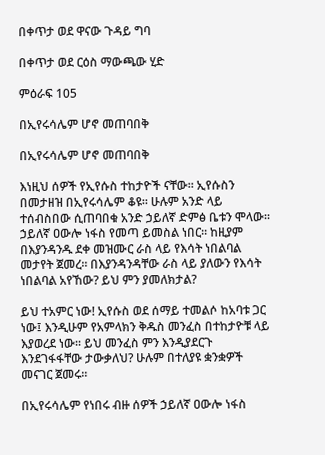በቀጥታ ወደ ዋናው ጉዳይ ግባ

በቀጥታ ወደ ርዕስ ማውጫው ሂድ

ምዕራፍ 105

በኢየሩሳሌም ሆኖ መጠባበቅ

በኢየሩሳሌም ሆኖ መጠባበቅ

እነዚህ ሰዎች የኢየሱስ ተከታዮች ናቸው። ኢየሱስን በመታዘዝ በኢየሩሳሌም ቆዩ። ሁሉም አንድ ላይ ተሰብስበው ሲጠባበቁ አንድ ኃይለኛ ድምፅ ቤቱን ሞላው። ኃይለኛ ዐውሎ ነፋስ የመጣ ይመስል ነበር። ከዚያም በእያንዳንዱ ደቀ መዝሙር ራስ ላይ የእሳት ነበልባል መታየት ጀመረ። በእያንዳንዳቸው ራስ ላይ ያለውን የእሳት ነበልባል አየኸው? ይህ ምን ያመለክታል?

ይህ ተአምር ነው! ኢየሱስ ወደ ሰማይ ተመልሶ ከአባቱ ጋር ነው፤ እንዲሁም የአምላክን ቅዱስ መንፈስ በተከታዮቹ ላይ እያወረደ ነው። ይህ መንፈስ ምን እንዲያደርጉ እንደገፋፋቸው ታውቃለህ? ሁሉም በተለያዩ ቋንቋዎች መናገር ጀመሩ።

በኢየሩሳሌም የነበሩ ብዙ ሰዎች ኃይለኛ ዐውሎ ነፋስ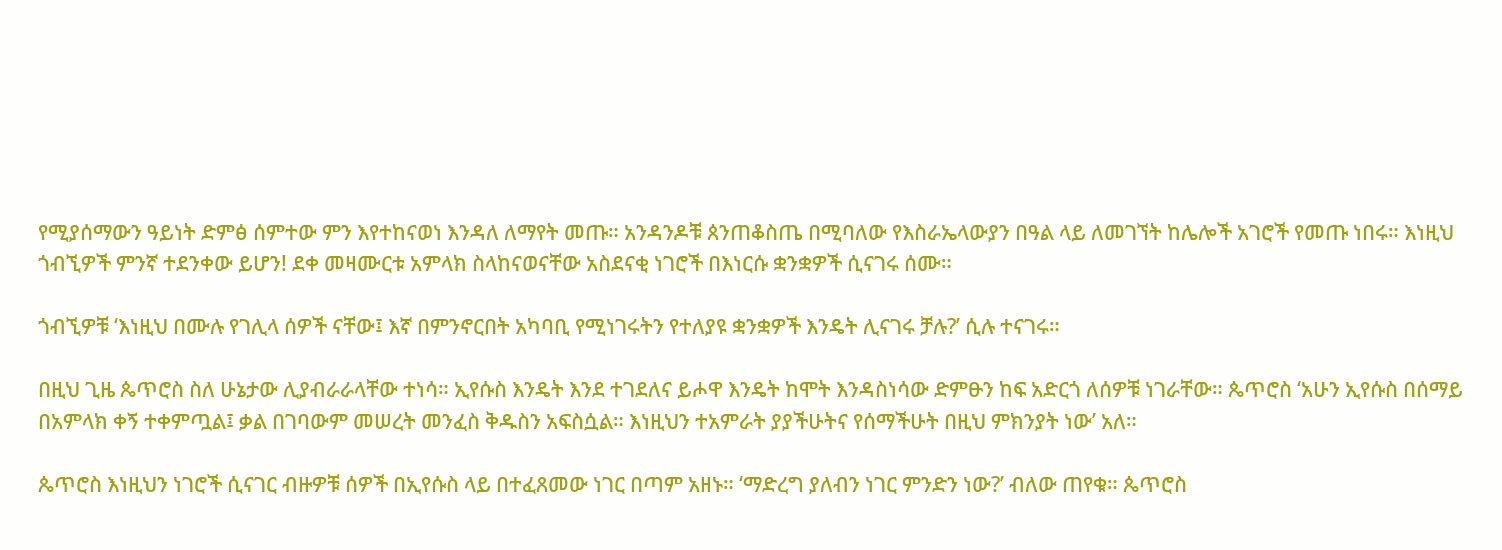የሚያሰማውን ዓይነት ድምፅ ሰምተው ምን እየተከናወነ እንዳለ ለማየት መጡ። አንዳንዶቹ ጰንጠቆስጤ በሚባለው የእስራኤላውያን በዓል ላይ ለመገኘት ከሌሎች አገሮች የመጡ ነበሩ። እነዚህ ጎብኚዎች ምንኛ ተደንቀው ይሆን! ደቀ መዛሙርቱ አምላክ ስላከናወናቸው አስደናቂ ነገሮች በእነርሱ ቋንቋዎች ሲናገሩ ሰሙ።

ጎብኚዎቹ ‘እነዚህ በሙሉ የገሊላ ሰዎች ናቸው፤ እኛ በምንኖርበት አካባቢ የሚነገሩትን የተለያዩ ቋንቋዎች እንዴት ሊናገሩ ቻሉ?’ ሲሉ ተናገሩ።

በዚህ ጊዜ ጴጥሮስ ስለ ሁኔታው ሊያብራራላቸው ተነሳ። ኢየሱስ እንዴት እንደ ተገደለና ይሖዋ እንዴት ከሞት እንዳስነሳው ድምፁን ከፍ አድርጎ ለሰዎቹ ነገራቸው። ጴጥሮስ ‘አሁን ኢየሱስ በሰማይ በአምላክ ቀኝ ተቀምጧል፤ ቃል በገባውም መሠረት መንፈስ ቅዱስን አፍስሷል። እነዚህን ተአምራት ያያችሁትና የሰማችሁት በዚህ ምክንያት ነው’ አለ።

ጴጥሮስ እነዚህን ነገሮች ሲናገር ብዙዎቹ ሰዎች በኢየሱስ ላይ በተፈጸመው ነገር በጣም አዘኑ። ‘ማድረግ ያለብን ነገር ምንድን ነው?’ ብለው ጠየቁ። ጴጥሮስ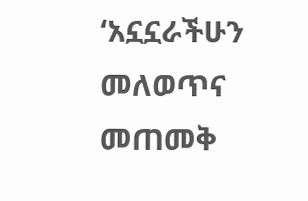‘አኗኗራችሁን መለወጥና መጠመቅ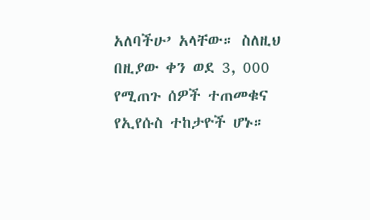አለባችሁ’ አላቸው። ስለዚህ በዚያው ቀን ወደ 3, 000 የሚጠጉ ሰዎች ተጠመቁና የኢየሱስ ተከታዮች ሆኑ።